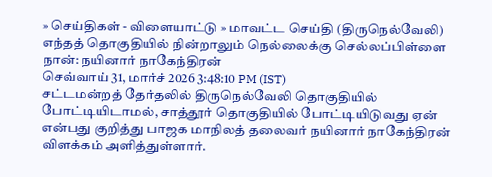» செய்திகள் - விளையாட்டு » மாவட்ட செய்தி (திருநெல்வேலி)
எந்தத் தொகுதியில் நின்றாலும் நெல்லைக்கு செல்லப்பிள்ளை நான்: நயினார் நாகேந்திரன்
செவ்வாய் 31, மார்ச் 2026 3:48:10 PM (IST)
சட்டமன்றத் தேர்தலில் திருநெல்வேலி தொகுதியில் போட்டியிடாமல், சாத்தூர் தொகுதியில் போட்டியிடுவது ஏன் என்பது குறித்து பாஜக மாநிலத் தலைவர் நயினார் நாகேந்திரன் விளக்கம் அளித்துள்ளார்.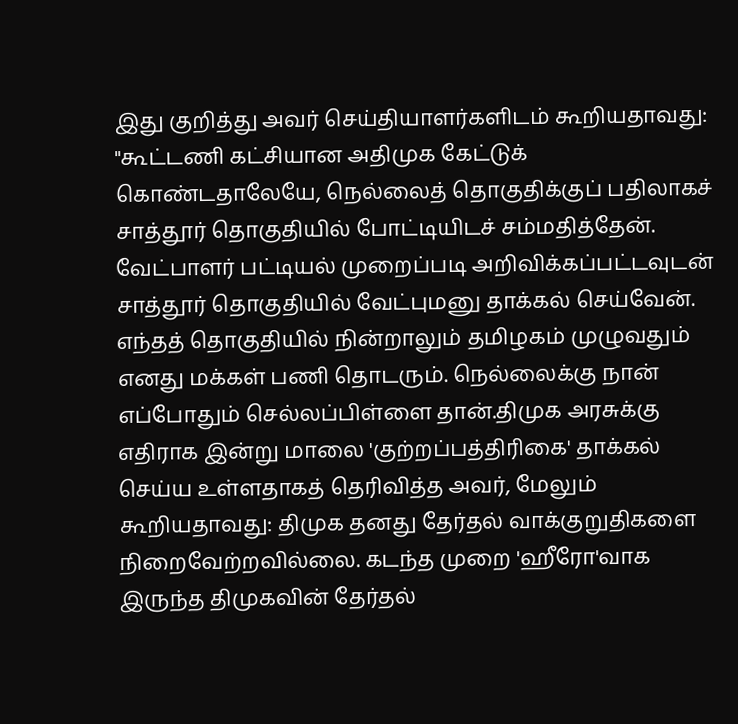இது குறித்து அவர் செய்தியாளர்களிடம் கூறியதாவது: "கூட்டணி கட்சியான அதிமுக கேட்டுக் கொண்டதாலேயே, நெல்லைத் தொகுதிக்குப் பதிலாகச் சாத்தூர் தொகுதியில் போட்டியிடச் சம்மதித்தேன். வேட்பாளர் பட்டியல் முறைப்படி அறிவிக்கப்பட்டவுடன் சாத்தூர் தொகுதியில் வேட்புமனு தாக்கல் செய்வேன். எந்தத் தொகுதியில் நின்றாலும் தமிழகம் முழுவதும் எனது மக்கள் பணி தொடரும். நெல்லைக்கு நான் எப்போதும் செல்லப்பிள்ளை தான்.திமுக அரசுக்கு எதிராக இன்று மாலை 'குற்றப்பத்திரிகை' தாக்கல் செய்ய உள்ளதாகத் தெரிவித்த அவர், மேலும் கூறியதாவது: திமுக தனது தேர்தல் வாக்குறுதிகளை நிறைவேற்றவில்லை. கடந்த முறை 'ஹீரோ'வாக இருந்த திமுகவின் தேர்தல்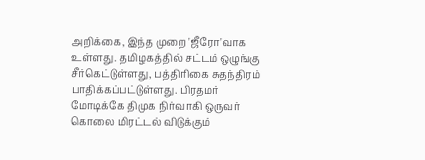அறிக்கை, இந்த முறை 'ஜீரோ'வாக உள்ளது. தமிழகத்தில் சட்டம் ஒழுங்கு சீர்கெட்டுள்ளது, பத்திரிகை சுதந்திரம் பாதிக்கப்பட்டுள்ளது. பிரதமர் மோடிக்கே திமுக நிர்வாகி ஒருவர் கொலை மிரட்டல் விடுக்கும்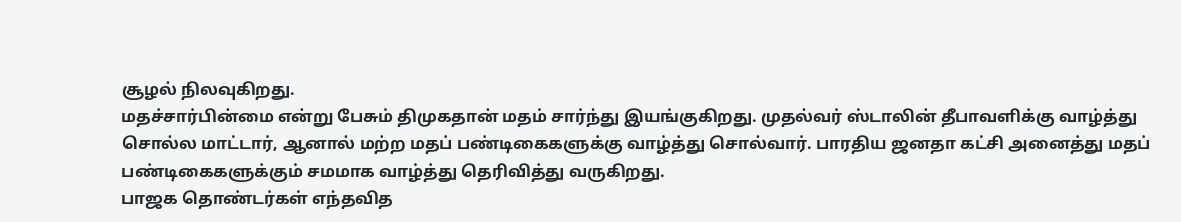சூழல் நிலவுகிறது.
மதச்சார்பின்மை என்று பேசும் திமுகதான் மதம் சார்ந்து இயங்குகிறது. முதல்வர் ஸ்டாலின் தீபாவளிக்கு வாழ்த்து சொல்ல மாட்டார், ஆனால் மற்ற மதப் பண்டிகைகளுக்கு வாழ்த்து சொல்வார். பாரதிய ஜனதா கட்சி அனைத்து மதப் பண்டிகைகளுக்கும் சமமாக வாழ்த்து தெரிவித்து வருகிறது.
பாஜக தொண்டர்கள் எந்தவித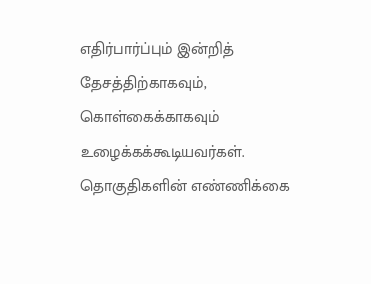எதிர்பார்ப்பும் இன்றித் தேசத்திற்காகவும், கொள்கைக்காகவும் உழைக்கக்கூடியவர்கள். தொகுதிகளின் எண்ணிக்கை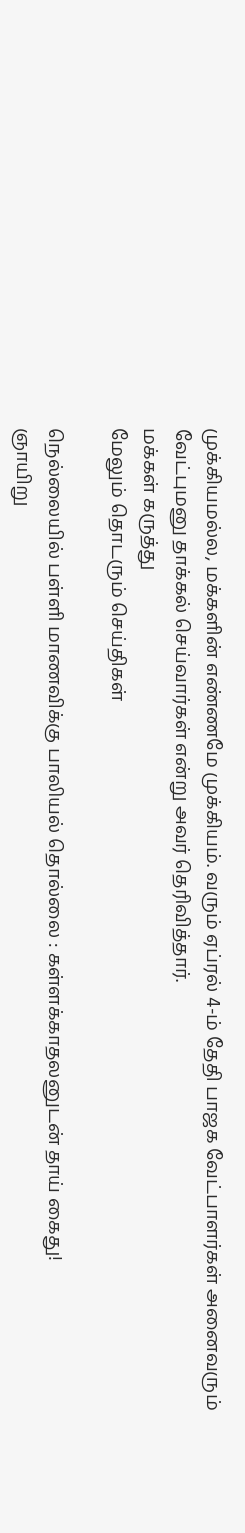முக்கியமல்ல, மக்களின் எண்ணமே முக்கியம். வரும் ஏப்ரல் 4-ம் தேதி பாஜக வேட்பாளர்கள் அனைவரும் வேட்புமனு தாக்கல் செய்வார்கள் என்று அவர் தெரிவித்தார்.
மக்கள் கருத்து
மேலும் தொடரும் செய்திகள்

நெல்லையில் பள்ளி மாணவிக்கு பாலியல் தொல்லை : கள்ளக்காதலனுடன் தாய் கைது!
ஞாயிறு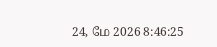24, மே 2026 8:46:25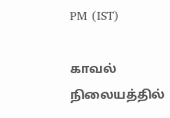PM (IST)

காவல் நிலையத்தில்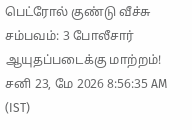பெட்ரோல் குண்டு வீச்சு சம்பவம்: 3 போலீசார் ஆயுதப்படைக்கு மாற்றம்!
சனி 23, மே 2026 8:56:35 AM (IST)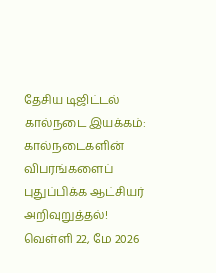தேசிய டிஜிட்டல் கால்நடை இயக்கம்: கால்நடைகளின் விபரங்களைப் புதுப்பிக்க ஆட்சியர் அறிவுறுத்தல்!
வெள்ளி 22, மே 2026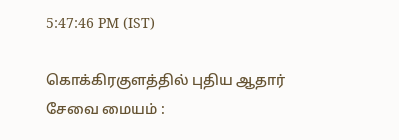5:47:46 PM (IST)

கொக்கிரகுளத்தில் புதிய ஆதார் சேவை மையம் :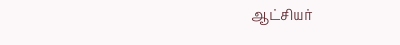ஆட்சியர்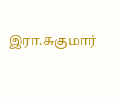இரா.சுகுமார்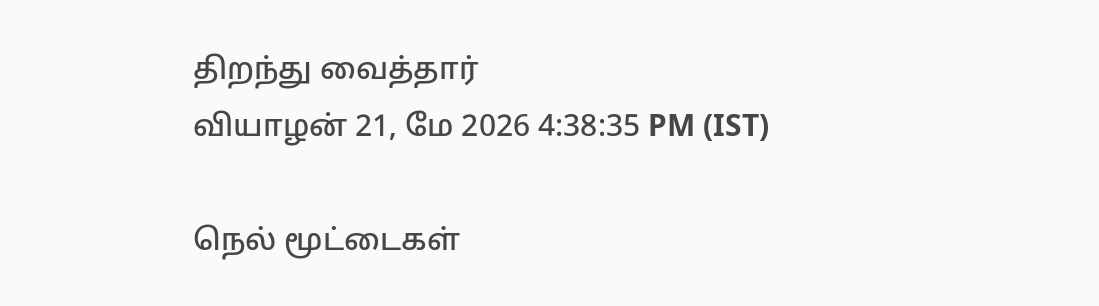திறந்து வைத்தார்
வியாழன் 21, மே 2026 4:38:35 PM (IST)

நெல் மூட்டைகள்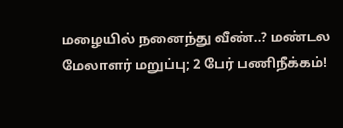மழையில் நனைந்து வீண்..? மண்டல மேலாளர் மறுப்பு; 2 பேர் பணிநீக்கம்!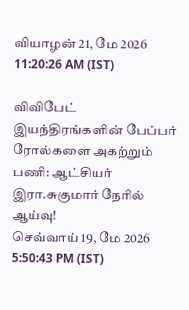வியாழன் 21, மே 2026 11:20:26 AM (IST)

விவிபேட் இயந்திரங்களின் பேப்பர் ரோல்களை அகற்றும் பணி: ஆட்சியர் இரா.சுகுமார் நேரில் ஆய்வு!
செவ்வாய் 19, மே 2026 5:50:43 PM (IST)